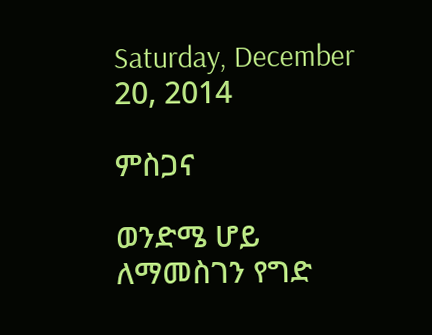Saturday, December 20, 2014

ምስጋና

ወንድሜ ሆይ ለማመስገን የግድ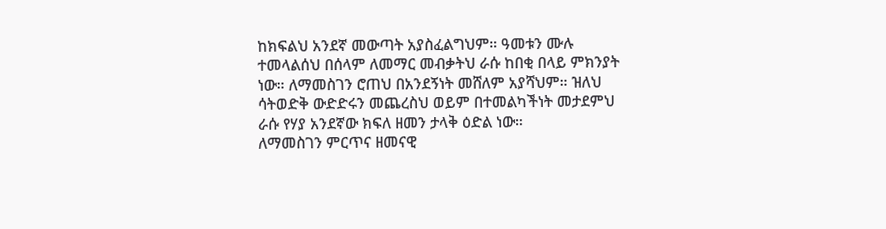ከክፍልህ አንደኛ መውጣት አያስፈልግህም። ዓመቱን ሙሉ ተመላልሰህ በሰላም ለመማር መብቃትህ ራሱ ከበቂ በላይ ምክንያት ነው። ለማመስገን ሮጠህ በአንደኝነት መሸለም አያሻህም። ዝለህ ሳትወድቅ ውድድሩን መጨረስህ ወይም በተመልካችነት መታደምህ ራሱ የሃያ አንደኛው ክፍለ ዘመን ታላቅ ዕድል ነው።
ለማመስገን ምርጥና ዘመናዊ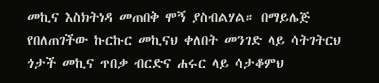መኪና እስክትነዳ መጠበቅ ሞኝ ያስብልሃል። በማይሌጅ የበለጠገችው ኩርኩር መኪናህ ቀለበት መንገድ ላይ ሳትገትርህ ጎታች መኪና ጥበቃ ብርድና ሐሩር ላይ ሳታቆምህ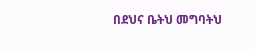በደህና ቤትህ መግባትህ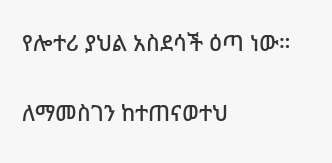የሎተሪ ያህል አስደሳች ዕጣ ነው።

ለማመስገን ከተጠናወተህ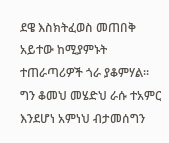ደዌ እስክትፈወስ መጠበቅ አይተው ከሚያምኑት ተጠራጣሪዎች ጎራ ያቆምሃል። ግን ቆመህ መሄድህ ራሱ ተአምር እንደሆነ አምነህ ብታመሰግን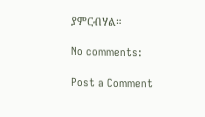ያምርብሃል።

No comments:

Post a Comment